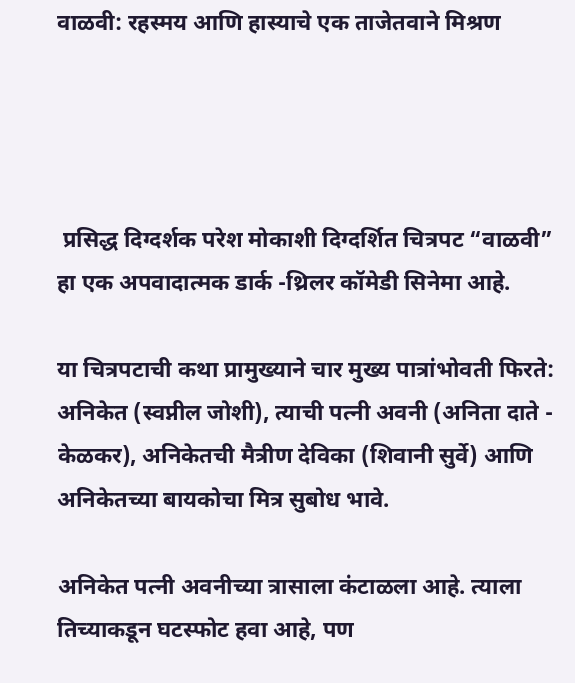वाळवी: रहस्मय आणि हास्याचे एक ताजेतवाने मिश्रण




 प्रसिद्ध दिग्दर्शक परेश मोकाशी दिग्दर्शित चित्रपट “वाळवी” हा एक अपवादात्मक डार्क -थ्रिलर कॉमेडी सिनेमा आहे.

या चित्रपटाची कथा प्रामुख्याने चार मुख्य पात्रांभोवती फिरते: अनिकेत (स्वप्नील जोशी), त्याची पत्नी अवनी (अनिता दाते - केळकर), अनिकेतची मैत्रीण देविका (शिवानी सुर्वे) आणि अनिकेतच्या बायकोचा मित्र सुबोध भावे.

अनिकेत पत्नी अवनीच्या त्रासाला कंटाळला आहे. त्याला तिच्याकडून घटस्फोट हवा आहे, पण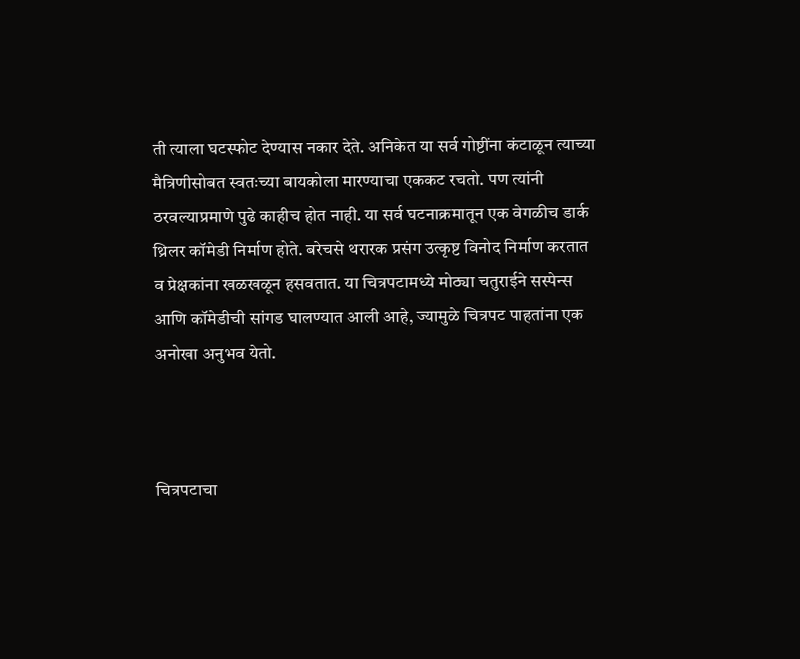ती त्याला घटस्फोट देण्यास नकार देते. अनिकेत या सर्व गोष्टींना कंटाळून त्याच्या मैत्रिणीसोबत स्वतःच्या बायकोला मारण्याचा एककट रचतो. पण त्यांनी ठरवल्याप्रमाणे पुढे काहीच होत नाही. या सर्व घटनाक्रमातून एक वेगळीच डार्क थ्रिलर कॉमेडी निर्माण होते. बरेचसे थरारक प्रसंग उत्कृष्ट विनोद निर्माण करतात व प्रेक्षकांना खळखळून हसवतात. या चित्रपटामध्ये मोठ्या चतुराईने सस्पेन्स आणि कॉमेडीची सांगड घालण्यात आली आहे, ज्यामुळे चित्रपट पाहतांना एक अनोखा अनुभव येतो.



चित्रपटाचा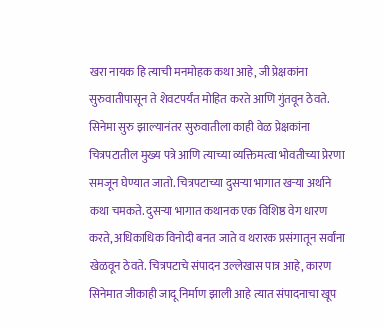खरा नायक हि त्याची मनमोहक कथा आहे, जी प्रेक्षकांना सुरुवातीपासून ते शेवटपर्यंत मोहित करते आणि गुंतवून ठेवते. सिनेमा सुरु झाल्यानंतर सुरुवातीला काही वेळ प्रेक्षकांना चित्रपटातील मुख्य पत्रे आणि त्याच्या व्यक्तिमत्वा भोवतीच्या प्रेरणा समजून घेण्यात जातो. चित्रपटाच्या दुसऱ्या भागात खऱ्या अर्थाने कथा चमकते. दुसऱ्या भागात कथानक एक विशिष्ठ वेग धारण करते, अधिकाधिक विनोदी बनत जाते व थरारक प्रसंगातून सर्वांना खेळवून ठेवते. चित्रपटाचे संपादन उल्लेखास पात्र आहे, कारण सिनेमात जीकाही जादू निर्माण झाली आहे त्यात संपादनाचा खूप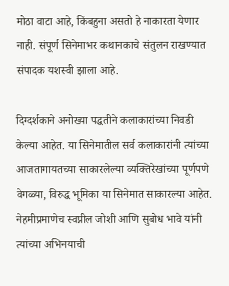मोठा वाटा आहे, किंबहुना असतो हे नाकारता येणार नाही. संपूर्ण सिनेमाभर कथानकाचे संतुलन राखण्यात संपादक यशस्वी झाला आहे.

दिग्दर्शकाने अनोख्या पद्धतीने कलाकारांच्या निवडी केल्या आहेत. या सिनेमातील सर्व कलाकारांनी त्यांच्या आजतागायतच्या साकारलेल्या व्यक्तिरेखांच्या पूर्णपणे वेगळ्या, विरुद्ध भूमिका या सिनेमात साकारल्या आहेत. नेहमीप्रमाणेच स्वप्नील जोशी आणि सुबोध भावे यांनी त्यांच्या अभिनयाची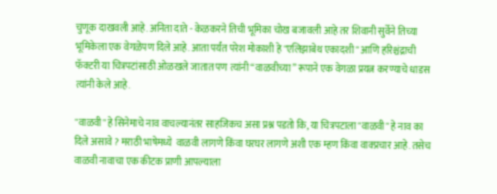चुणूक दाखवली आहे. अनिता दाते - केळकरने तिची भूमिका चोख बजावली आहे तर शिवानी सुर्वेने तिच्या भूमिकेला एक वेगळेपण दिले आहे. आता पर्यंत परेश मोकाशी हे "एलिझाबेथ एकादशी" आणि हरिश्चंद्राची फॅक्टरी या चित्रपटांसाठी ओळखले जातात पण त्यांनी “वाळवीच्या” रूपाने एक वेगळा प्रयत्न करण्याचे धाडस त्यांनी केले आहे.

"वाळवी" हे सिनेमाचे नाव वाचल्यानंतर साहजिकच असा प्रश्न पडतो कि, या चित्रपटाला "वाळवी" हे नाव का दिले असावे ? मराठी भाषेमध्ये  वाळवी लागणे किंवा घरघर लागणे अशी एक म्हण किंवा वाक्प्रचार आहे. तसेच वाळवी नावाचा एक कीटक प्राणी आपल्याला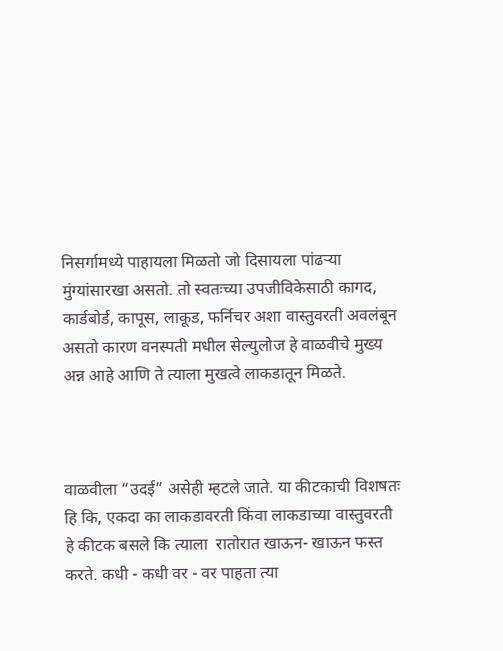निसर्गामध्ये पाहायला मिळतो जो दिसायला पांढऱ्या मुंग्यांसारखा असतो. तो स्वतःच्या उपजीविकेसाठी कागद, कार्डबोर्ड, कापूस, लाकूड, फर्निचर अशा वास्तुवरती अवलंबून असतो कारण वनस्पती मधील सेल्युलोज हे वाळवीचे मुख्य अन्न आहे आणि ते त्याला मुखत्वे लाकडातून मिळते.



वाळवीला “उदई” असेही म्हटले जाते. या कीटकाची विशषतः  हि कि, एकदा का लाकडावरती किंवा लाकडाच्या वास्तुवरती हे कीटक बसले कि त्याला  रातोरात खाऊन- खाऊन फस्त करते. कधी - कधी वर - वर पाहता त्या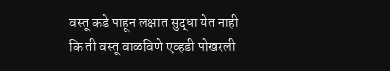वस्तू कडे पाहून लक्षात सुद्धा येत नाही कि ती वस्तू वाळविणे एव्हडी पोखरली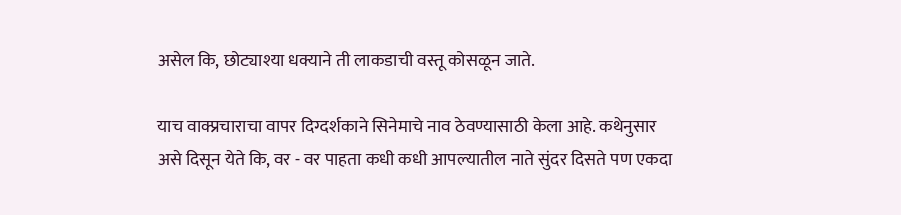असेल कि, छोट्याश्या धक्याने ती लाकडाची वस्तू कोसळून जाते.

याच वाक्प्रचाराचा वापर दिग्दर्शकाने सिनेमाचे नाव ठेवण्यासाठी केला आहे. कथेनुसार असे दिसून येते कि, वर - वर पाहता कधी कधी आपल्यातील नाते सुंदर दिसते पण एकदा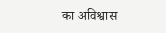का अविश्वास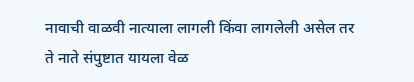नावाची वाळवी नात्याला लागली किंवा लागलेली असेल तर ते नाते संपुष्टात यायला वेळ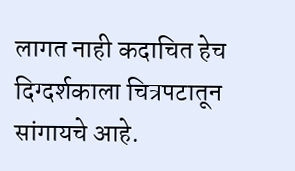लागत नाही कदाचित हेच दिग्दर्शकाला चित्रपटातून सांगायचे आहे.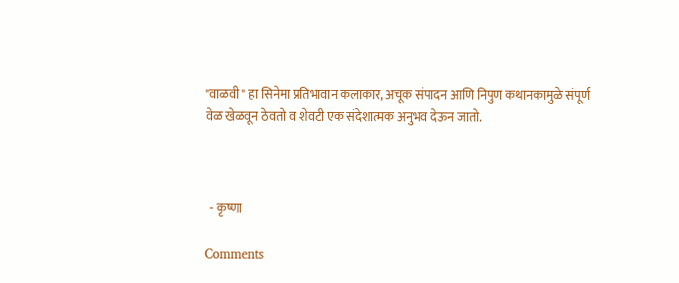"वाळवी" हा सिनेमा प्रतिभावान कलाकार, अचूक संपादन आणि निपुण कथानकामुळे संपूर्ण वेळ खेळवून ठेवतो व शेवटी एक संदेशात्मक अनुभव देऊन जातो.



  - कृष्णा

Comments